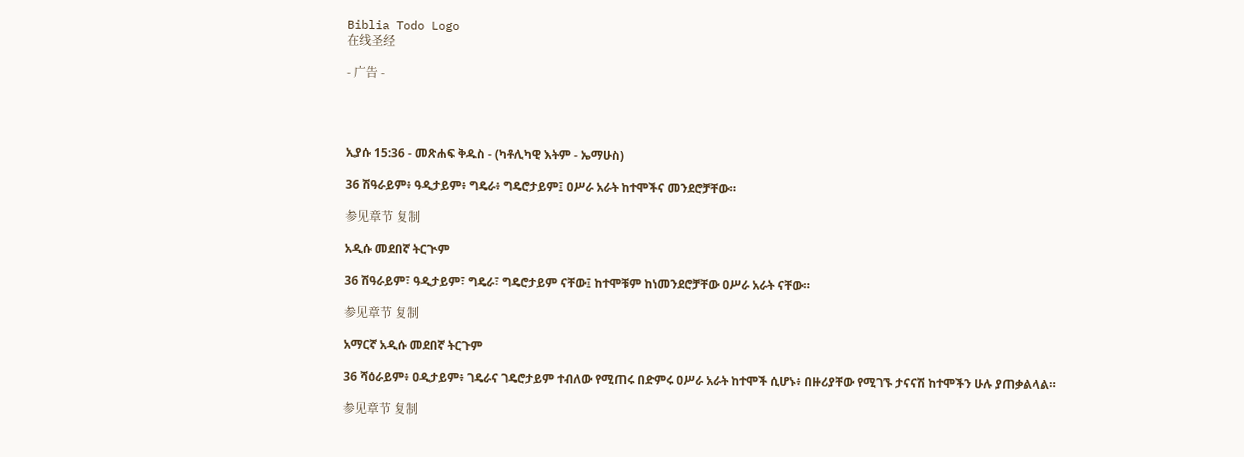Biblia Todo Logo
在线圣经

- 广告 -




ኢያሱ 15:36 - መጽሐፍ ቅዱስ - (ካቶሊካዊ እትም - ኤማሁስ)

36 ሽዓራይም፥ ዓዲታይም፥ ግዴራ፥ ግዴሮታይም፤ ዐሥራ አራት ከተሞችና መንደሮቻቸው።

参见章节 复制

አዲሱ መደበኛ ትርጒም

36 ሽዓራይም፣ ዓዲታይም፣ ግዴራ፣ ግዴሮታይም ናቸው፤ ከተሞቹም ከነመንደሮቻቸው ዐሥራ አራት ናቸው።

参见章节 复制

አማርኛ አዲሱ መደበኛ ትርጉም

36 ሻዕራይም፥ ዐዲታይም፥ ገዴራና ገዴሮታይም ተብለው የሚጠሩ በድምሩ ዐሥራ አራት ከተሞች ሲሆኑ፥ በዙሪያቸው የሚገኙ ታናናሽ ከተሞችን ሁሉ ያጠቃልላል።

参见章节 复制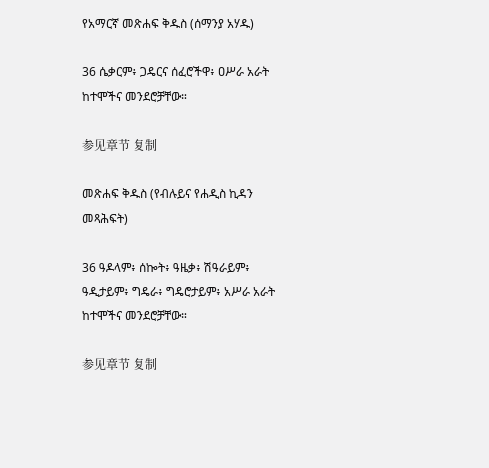የአማርኛ መጽሐፍ ቅዱስ (ሰማንያ አሃዱ)

36 ሴቃርም፥ ጋዴርና ሰፈሮችዋ፥ ዐሥራ አራት ከተሞችና መንደሮቻቸው።

参见章节 复制

መጽሐፍ ቅዱስ (የብሉይና የሐዲስ ኪዳን መጻሕፍት)

36 ዓዶላም፥ ሰኰት፥ ዓዜቃ፥ ሽዓራይም፥ ዓዲታይም፥ ግዴራ፥ ግዴሮታይም፥ አሥራ አራት ከተሞችና መንደሮቻቸው።

参见章节 复制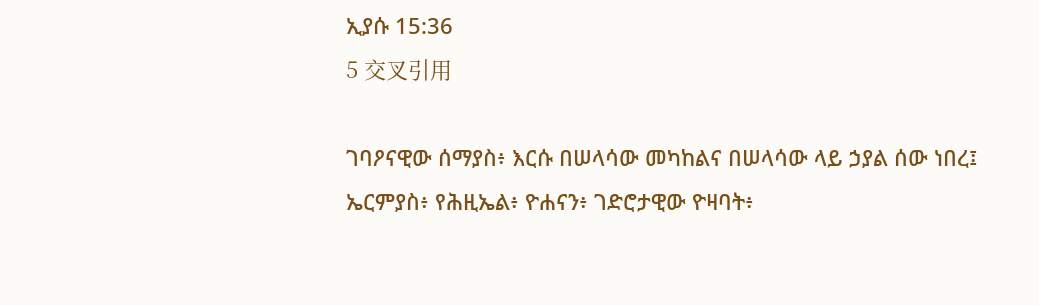ኢያሱ 15:36
5 交叉引用

ገባዖናዊው ሰማያስ፥ እርሱ በሠላሳው መካከልና በሠላሳው ላይ ኃያል ሰው ነበረ፤ ኤርምያስ፥ የሕዚኤል፥ ዮሐናን፥ ገድሮታዊው ዮዛባት፥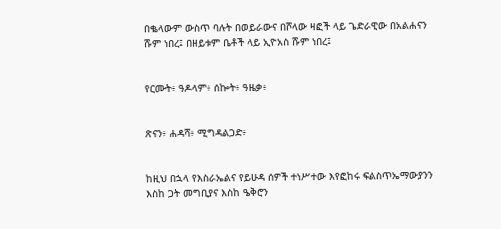በቈላውም ውስጥ ባሉት በወይራውና በሾላው ዛፎች ላይ ጌድራዊው በአልሐናን ሹም ነበረ፤ በዘይቱም ቤቶች ላይ ኢዮአስ ሹም ነበረ፤


የርሙት፥ ዓዶላም፥ ሰኰት፥ ዓዜቃ፥


ጽናን፥ ሐዳሻ፥ ሚግዳልጋድ፥


ከዚህ በኋላ የእስራኤልና የይሁዳ ሰዎች ተነሥተው እየፎከሩ ፍልስጥኤማውያንን እስከ ጋት መግቢያና እስከ ዔቅሮን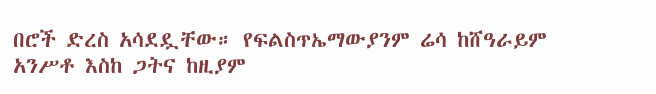በሮች ድረስ አሳደዷቸው። የፍልስጥኤማውያንም ሬሳ ከሸዓራይም አንሥቶ እስከ ጋትና ከዚያም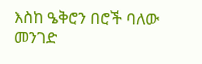እስከ ዔቅሮን በሮች ባለው መንገድ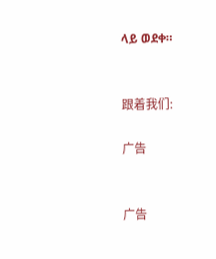ላይ ወደቀ።


跟着我们:

广告


广告